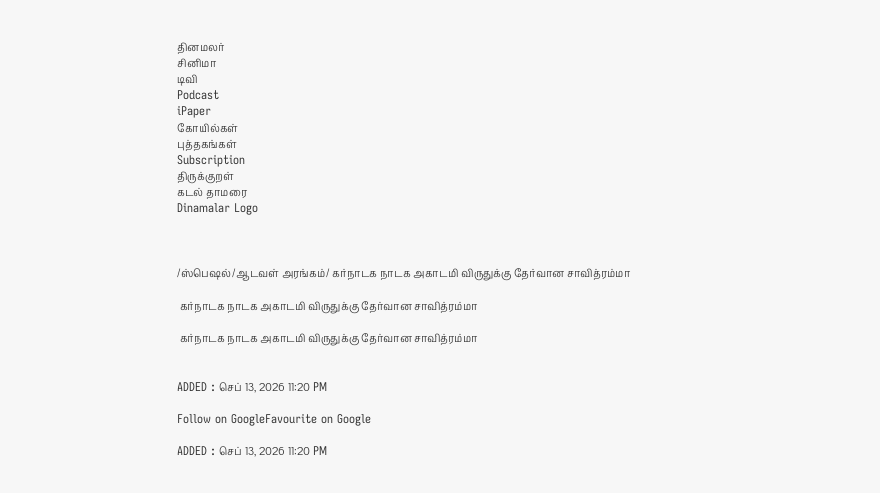தினமலர்
சினிமா
டிவி
Podcast
iPaper
கோயில்கள்
புத்தகங்கள்
Subscription
திருக்குறள்
கடல் தாமரை
Dinamalar Logo



/ஸ்பெஷல்/ஆடவள் அரங்கம்/ கர்நாடக நாடக அகாடமி விருதுக்கு தேர்வான சாவித்ரம்மா

 கர்நாடக நாடக அகாடமி விருதுக்கு தேர்வான சாவித்ரம்மா

 கர்நாடக நாடக அகாடமி விருதுக்கு தேர்வான சாவித்ரம்மா


ADDED : செப் 13, 2026 11:20 PM

Follow on GoogleFavourite on Google

ADDED : செப் 13, 2026 11:20 PM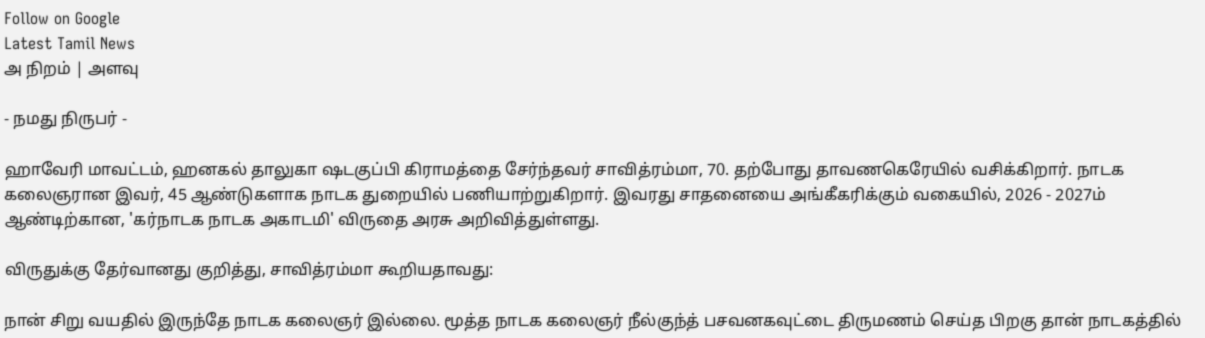Follow on Google
Latest Tamil News
அ நிறம் | அளவு

- நமது நிருபர் -

ஹாவேரி மாவட்டம், ஹனகல் தாலுகா ஷடகுப்பி கிராமத்தை சேர்ந்தவர் சாவித்ரம்மா, 70. தற்போது தாவணகெரேயில் வசிக்கிறார். நாடக கலைஞரான இவர், 45 ஆண்டுகளாக நாடக துறையில் பணியாற்றுகிறார். இவரது சாதனையை அங்கீகரிக்கும் வகையில், 2026 - 2027ம் ஆண்டிற்கான, 'கர்நாடக நாடக அகாடமி' விருதை அரசு அறிவித்துள்ளது.

விருதுக்கு தேர்வானது குறித்து, சாவித்ரம்மா கூறியதாவது:

நான் சிறு வயதில் இருந்தே நாடக கலைஞர் இல்லை. மூத்த நாடக கலைஞர் நீல்குந்த் பசவனகவுட்டை திருமணம் செய்த பிறகு தான் நாடகத்தில்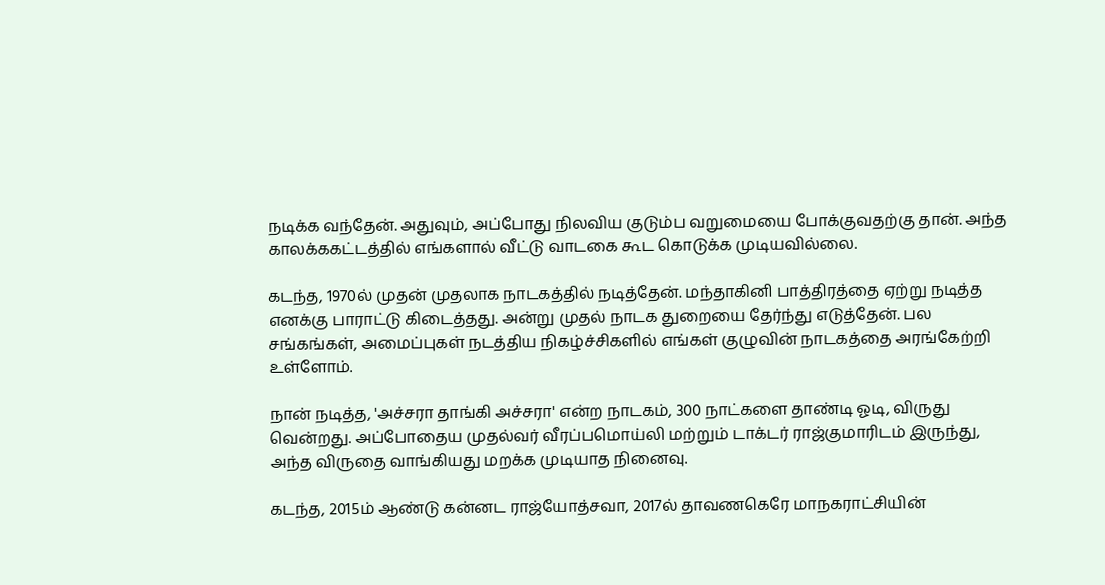நடிக்க வந்தேன். அதுவும், அப்போது நிலவிய குடும்ப வறுமையை போக்குவதற்கு தான். அந்த காலக்ககட்டத்தில் எங்களால் வீட்டு வாடகை கூட கொடுக்க முடியவில்லை.

கடந்த, 1970ல் முதன் முதலாக நாடகத்தில் நடித்தேன். மந்தாகினி பாத்திரத்தை ஏற்று நடித்த எனக்கு பாராட்டு கிடைத்தது. அன்று முதல் நாடக துறையை தேர்ந்து எடுத்தேன். பல சங்கங்கள், அமைப்புகள் நடத்திய நிகழ்ச்சிகளில் எங்கள் குழுவின் நாடகத்தை அரங்கேற்றி உள்ளோம்.

நான் நடித்த, 'அச்சரா தாங்கி அச்சரா' என்ற நாடகம், 300 நாட்களை தாண்டி ஓடி, விருது வென்றது. அப்போதைய முதல்வர் வீரப்பமொய்லி மற்றும் டாக்டர் ராஜ்குமாரிடம் இருந்து, அந்த விருதை வாங்கியது மறக்க முடியாத நினைவு.

கடந்த, 2015ம் ஆண்டு கன்னட ராஜ்யோத்சவா, 2017ல் தாவணகெரே மாநகராட்சியின்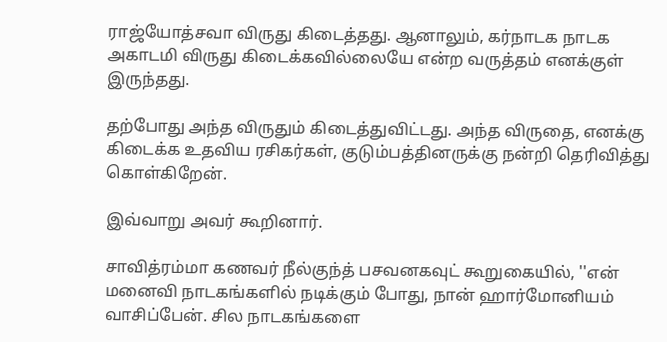ராஜ்யோத்சவா விருது கிடைத்தது. ஆனாலும், கர்நாடக நாடக அகாடமி விருது கிடைக்கவில்லையே என்ற வருத்தம் எனக்குள் இருந்தது.

தற்போது அந்த விருதும் கிடைத்துவிட்டது. அந்த விருதை, எனக்கு கிடைக்க உதவிய ரசிகர்கள், குடும்பத்தினருக்கு நன்றி தெரிவித்து கொள்கிறேன்.

இவ்வாறு அவர் கூறினார்.

சாவித்ரம்மா கணவர் நீல்குந்த் பசவனகவுட் கூறுகையில், ''என் மனைவி நாடகங்களில் நடிக்கும் போது, நான் ஹார்மோனியம் வாசிப்பேன். சில நாடகங்களை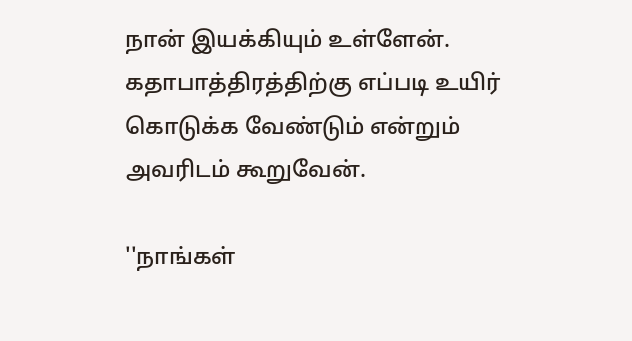நான் இயக்கியும் உள்ளேன். கதாபாத்திரத்திற்கு எப்படி உயிர் கொடுக்க வேண்டும் என்றும் அவரிடம் கூறுவேன்.

''நாங்கள்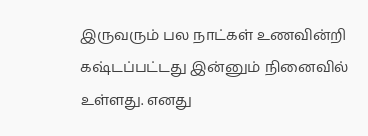இருவரும் பல நாட்கள் உணவின்றி கஷ்டப்பட்டது இன்னும் நினைவில் உள்ளது. எனது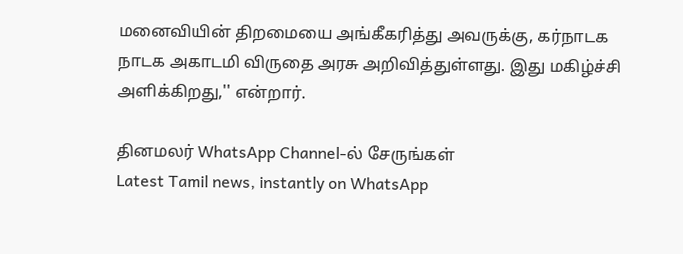மனைவியின் திறமையை அங்கீகரித்து அவருக்கு, கர்நாடக நாடக அகாடமி விருதை அரசு அறிவித்துள்ளது. இது மகிழ்ச்சி அளிக்கிறது,'' என்றார்.

தினமலர் WhatsApp Channel-ல் சேருங்கள்
Latest Tamil news, instantly on WhatsApp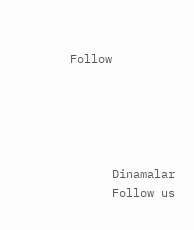Follow





      Dinamalar
      Follow us